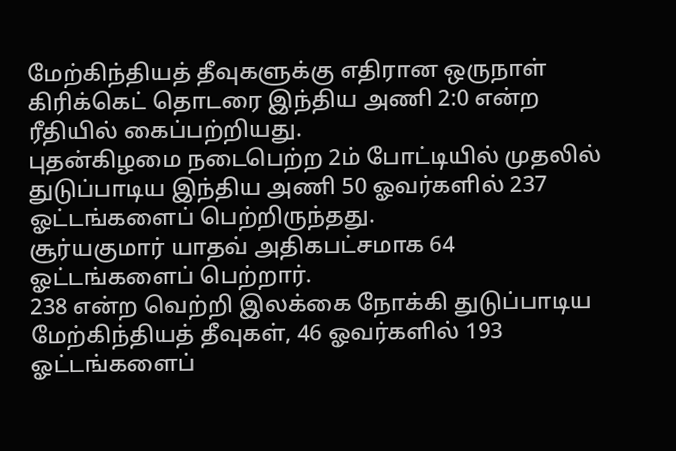மேற்கிந்தியத் தீவுகளுக்கு எதிரான ஒருநாள் கிரிக்கெட் தொடரை இந்திய அணி 2:0 என்ற ரீதியில் கைப்பற்றியது.
புதன்கிழமை நடைபெற்ற 2ம் போட்டியில் முதலில் துடுப்பாடிய இந்திய அணி 50 ஓவர்களில் 237 ஓட்டங்களைப் பெற்றிருந்தது.
சூர்யகுமார் யாதவ் அதிகபட்சமாக 64 ஓட்டங்களைப் பெற்றார்.
238 என்ற வெற்றி இலக்கை நோக்கி துடுப்பாடிய மேற்கிந்தியத் தீவுகள், 46 ஓவர்களில் 193 ஓட்டங்களைப்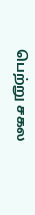பெற்று சகல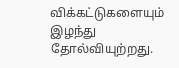விக்கட்டுகளையும் இழந்து தோல்வியுற்றது.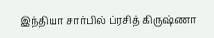இந்தியா சார்பில் ப்ரசித் கிருஷ்ணா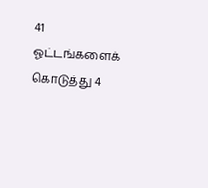41 ஓட்டங்களைக் கொடுத்து 4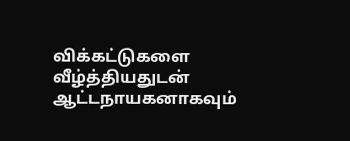விக்கட்டுகளை வீழ்த்தியதுடன் ஆட்டநாயகனாகவும்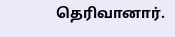தெரிவானார்.